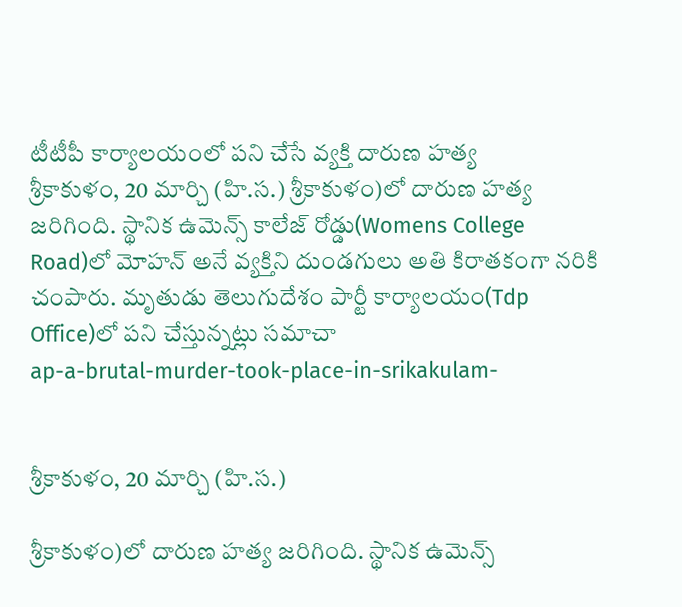టీటీపీ కార్యాలయంలో పని చేసే వ్యక్తి దారుణ హత్య
శ్రీకాకుళం, 20 మార్చి (హి.స.) శ్రీకాకుళం)లో దారుణ హత్య జరిగింది. స్థానిక ఉమెన్స్ కాలేజ్ రోడ్డు(Womens College Road)లో మోహన్ అనే వ్యక్తిని దుండగులు అతి కిరాతకంగా నరికి చంపారు. మృతుడు తెలుగుదేశం పార్టీ కార్యాలయం(Tdp Office)లో పని చేస్తున్నట్లు సమాచా
ap-a-brutal-murder-took-place-in-srikakulam-


శ్రీకాకుళం, 20 మార్చి (హి.స.)

శ్రీకాకుళం)లో దారుణ హత్య జరిగింది. స్థానిక ఉమెన్స్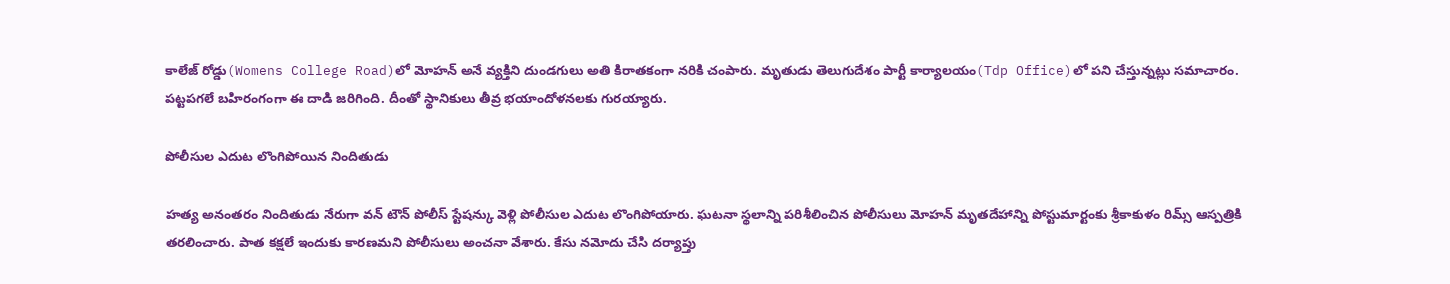కాలేజ్ రోడ్డు(Womens College Road)లో మోహన్ అనే వ్యక్తిని దుండగులు అతి కిరాతకంగా నరికి చంపారు. మృతుడు తెలుగుదేశం పార్టీ కార్యాలయం(Tdp Office)లో పని చేస్తున్నట్లు సమాచారం. పట్టపగలే బహిరంగంగా ఈ దాడి జరిగింది. దీంతో స్థానికులు తీవ్ర భయాందోళనలకు గురయ్యారు.

పోలీసుల ఎదుట లొంగిపోయిన నిందితుడు

హత్య అనంతరం నిందితుడు నేరుగా వన్ టౌన్ పోలీస్ స్టేషన్కు వెళ్లి పోలీసుల ఎదుట లొంగిపోయారు. ఘటనా స్థలాన్ని పరిశీలించిన పోలీసులు మోహన్ మృతదేహాన్ని పోస్టుమార్టంకు శ్రీకాకుళం రిమ్స్ ఆస్పత్రికి తరలించారు. పాత కక్షలే ఇందుకు కారణమని పోలీసులు అంచనా వేశారు. కేసు నమోదు చేసి దర్యాప్తు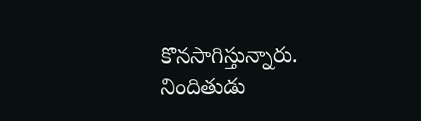కొనసాగిస్తున్నారు. నిందితుడు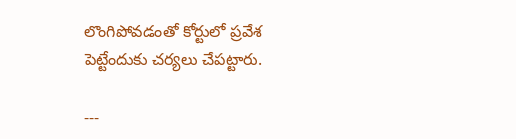లొంగిపోవడంతో కోర్టులో ప్రవేశ పెట్టేందుకు చర్యలు చేపట్టారు.

---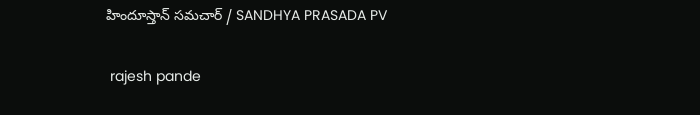హిందూస్తాన్ సమచార్ / SANDHYA PRASADA PV


 rajesh pande